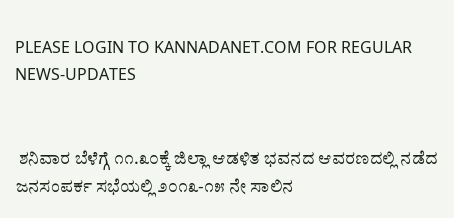PLEASE LOGIN TO KANNADANET.COM FOR REGULAR NEWS-UPDATES


 ಶನಿವಾರ ಬೆಳೆಗ್ಗೆ ೧೧.೩೦ಕ್ಕೆ ಜಿಲ್ಲಾ ಆಡಳಿತ ಭವನದ ಆವರಣದಲ್ಲಿ ನಡೆದ ಜನಸಂಪರ್ಕ ಸಭೆಯಲ್ಲಿ ೨೦೧೩-೧೫ ನೇ ಸಾಲಿನ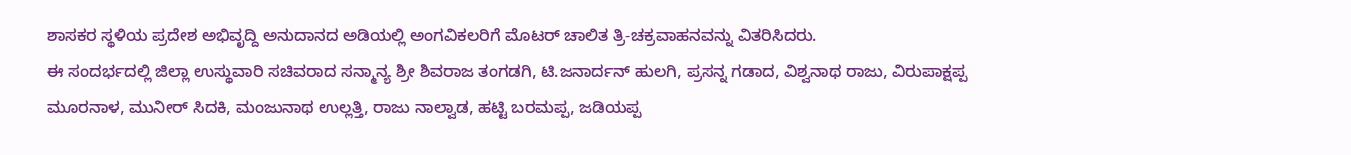ಶಾಸಕರ ಸ್ಥಳಿಯ ಪ್ರದೇಶ ಅಭಿವೃದ್ದಿ ಅನುದಾನದ ಅಡಿಯಲ್ಲಿ ಅಂಗವಿಕಲರಿಗೆ ಮೊಟರ್ ಚಾಲಿತ ತ್ರಿ-ಚಕ್ರವಾಹನವನ್ನು ವಿತರಿಸಿದರು.
ಈ ಸಂದರ್ಭದಲ್ಲಿ ಜಿಲ್ಲಾ ಉಸ್ಥುವಾರಿ ಸಚಿವರಾದ ಸನ್ಮಾನ್ಯ ಶ್ರೀ ಶಿವರಾಜ ತಂಗಡಗಿ, ಟಿ.ಜನಾರ್ದನ್ ಹುಲಗಿ, ಪ್ರಸನ್ನ ಗಡಾದ, ವಿಶ್ವನಾಥ ರಾಜು, ವಿರುಪಾಕ್ಷಪ್ಪ ಮೂರನಾಳ, ಮುನೀರ್ ಸಿದಕಿ, ಮಂಜುನಾಥ ಉಲ್ಲತ್ತಿ, ರಾಜು ನಾಲ್ವಾಡ, ಹಟ್ಟಿ ಬರಮಪ್ಪ, ಜಡಿಯಪ್ಪ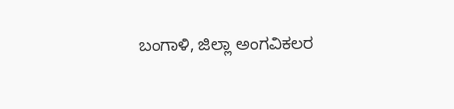ಬಂಗಾಳಿ, ಜಿಲ್ಲಾ ಅಂಗವಿಕಲರ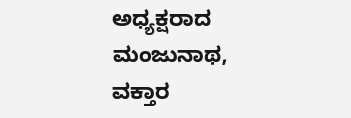ಅಧ್ಯಕ್ಷರಾದ ಮಂಜುನಾಥ, ವಕ್ತಾರ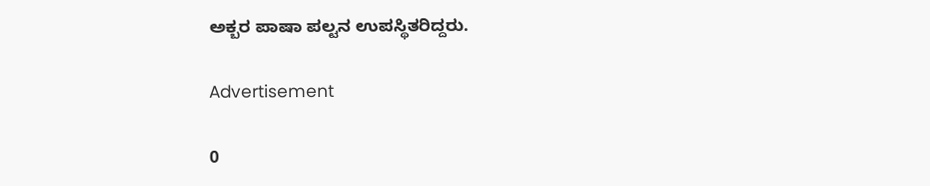ಅಕ್ಬರ ಪಾಷಾ ಪಲ್ಟನ ಉಪಸ್ಥಿತರಿದ್ದರು.

Advertisement

0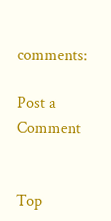comments:

Post a Comment


Top